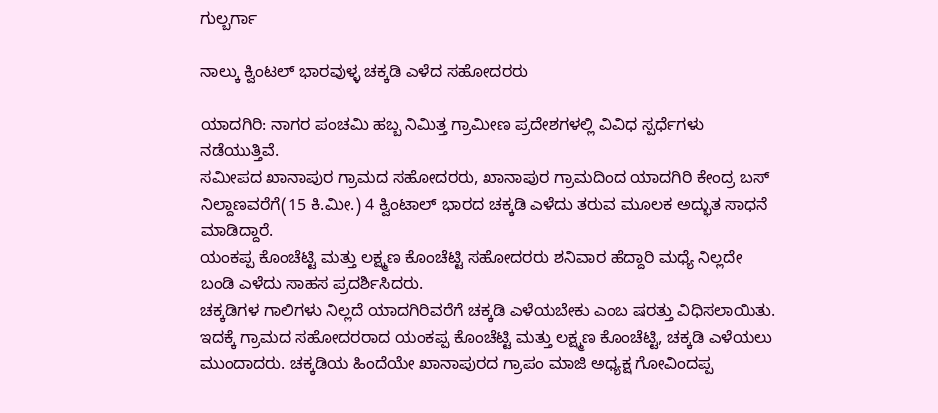ಗುಲ್ಬರ್ಗಾ

ನಾಲ್ಕು ಕ್ವಿಂಟಲ್ ಭಾರವುಳ್ಳ ಚಕ್ಕಡಿ ಎಳೆದ ಸಹೋದರರು

ಯಾದಗಿರಿ: ನಾಗರ ಪಂಚಮಿ ಹಬ್ಬ ನಿಮಿತ್ತ ಗ್ರಾಮೀಣ ಪ್ರದೇಶಗಳಲ್ಲಿ ವಿವಿಧ ಸ್ಪರ್ಧೆಗಳು ನಡೆಯುತ್ತಿವೆ.
ಸಮೀಪದ ಖಾನಾಪುರ ಗ್ರಾಮದ ಸಹೋದರರು, ಖಾನಾಪುರ ಗ್ರಾಮದಿಂದ ಯಾದಗಿರಿ ಕೇಂದ್ರ ಬಸ್ ನಿಲ್ದಾಣವರೆಗೆ(15 ಕಿ.ಮೀ.) 4 ಕ್ವಿಂಟಾಲ್ ಭಾರದ ಚಕ್ಕಡಿ ಎಳೆದು ತರುವ ಮೂಲಕ ಅದ್ಭುತ ಸಾಧನೆ ಮಾಡಿದ್ದಾರೆ.
ಯಂಕಪ್ಪ ಕೊಂಚೆಟ್ಟಿ ಮತ್ತು ಲಕ್ಷ್ಮಣ ಕೊಂಚೆಟ್ಟಿ ಸಹೋದರರು ಶನಿವಾರ ಹೆದ್ದಾರಿ ಮಧ್ಯೆ ನಿಲ್ಲದೇ ಬಂಡಿ ಎಳೆದು ಸಾಹಸ ಪ್ರದರ್ಶಿಸಿದರು.
ಚಕ್ಕಡಿಗಳ ಗಾಲಿಗಳು ನಿಲ್ಲದೆ ಯಾದಗಿರಿವರೆಗೆ ಚಕ್ಕಡಿ ಎಳೆಯಬೇಕು ಎಂಬ ಷರತ್ತು ವಿಧಿಸಲಾಯಿತು. ಇದಕ್ಕೆ ಗ್ರಾಮದ ಸಹೋದರರಾದ ಯಂಕಪ್ಪ ಕೊಂಚೆಟ್ಟಿ ಮತ್ತು ಲಕ್ಷ್ಮಣ ಕೊಂಚೆಟ್ಟಿ, ಚಕ್ಕಡಿ ಎಳೆಯಲು ಮುಂದಾದರು. ಚಕ್ಕಡಿಯ ಹಿಂದೆಯೇ ಖಾನಾಪುರದ ಗ್ರಾಪಂ ಮಾಜಿ ಅಧ್ಯಕ್ಷ ಗೋವಿಂದಪ್ಪ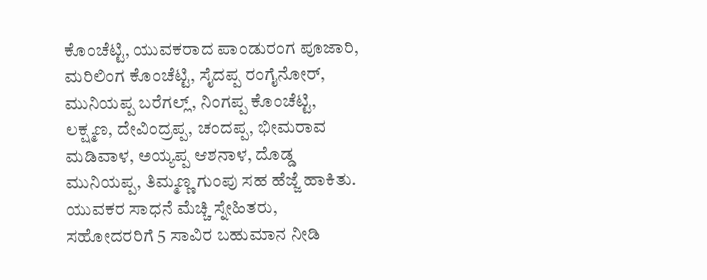ಕೊಂಚೆಟ್ಟಿ, ಯುವಕರಾದ ಪಾಂಡುರಂಗ ಪೂಜಾರಿ, ಮರಿಲಿಂಗ ಕೊಂಚೆಟ್ಟಿ, ಸೈದಪ್ಪ ರಂಗೈನೋರ್, ಮುನಿಯಪ್ಪ ಬರೆಗಲ್ಲ್, ನಿಂಗಪ್ಪ ಕೊಂಚೆಟ್ಟಿ, ಲಕ್ಷ್ಮಣ, ದೇವಿಂದ್ರಪ್ಪ, ಚಂದಪ್ಪ, ಭೀಮರಾವ ಮಡಿವಾಳ, ಅಯ್ಯಪ್ಪ ಆಶನಾಳ, ದೊಡ್ಡ ಮುನಿಯಪ್ಪ, ತಿಮ್ಮಣ್ಣ ಗುಂಪು ಸಹ ಹೆಜ್ಜೆ ಹಾಕಿತು.
ಯುವಕರ ಸಾಧನೆ ಮೆಚ್ಚಿ ಸ್ನೇಹಿತರು, ಸಹೋದರರಿಗೆ 5 ಸಾವಿರ ಬಹುಮಾನ ನೀಡಿ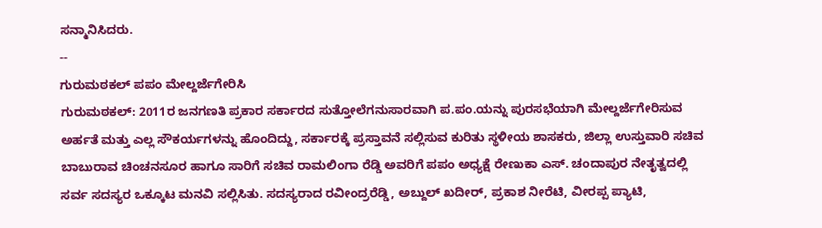ಸನ್ಮಾನಿಸಿದರು.
--
ಗುರುಮಠಕಲ್ ಪಪಂ ಮೇಲ್ದರ್ಜೆಗೇರಿಸಿ
ಗುರುಮಠಕಲ್: 2011ರ ಜನಗಣತಿ ಪ್ರಕಾರ ಸರ್ಕಾರದ ಸುತ್ತೋಲೆಗನುಸಾರವಾಗಿ ಪ.ಪಂ.ಯನ್ನು ಪುರಸಭೆಯಾಗಿ ಮೇಲ್ದರ್ಜೆಗೇರಿಸುವ ಅರ್ಹತೆ ಮತ್ತು ಎಲ್ಲ ಸೌಕರ್ಯಗಳನ್ನು ಹೊಂದಿದ್ದು, ಸರ್ಕಾರಕ್ಕೆ ಪ್ರಸ್ತಾವನೆ ಸಲ್ಲಿಸುವ ಕುರಿತು ಸ್ಥಳೀಯ ಶಾಸಕರು, ಜಿಲ್ಲಾ ಉಸ್ತುವಾರಿ ಸಚಿವ ಬಾಬುರಾವ ಚಿಂಚನಸೂರ ಹಾಗೂ ಸಾರಿಗೆ ಸಚಿವ ರಾಮಲಿಂಗಾ ರೆಡ್ಡಿ ಅವರಿಗೆ ಪಪಂ ಅಧ್ಯಕ್ಷೆ ರೇಣುಕಾ ಎಸ್. ಚಂದಾಪುರ ನೇತೃತ್ವದಲ್ಲಿ ಸರ್ವ ಸದಸ್ಯರ ಒಕ್ಕೂಟ ಮನವಿ ಸಲ್ಲಿಸಿತು. ಸದಸ್ಯರಾದ ರವೀಂದ್ರರೆಡ್ಡಿ, ಅಬ್ದುಲ್ ಖದೀರ್, ಪ್ರಕಾಶ ನೀರೆಟಿ, ವೀರಪ್ಪ ಪ್ಯಾಟಿ,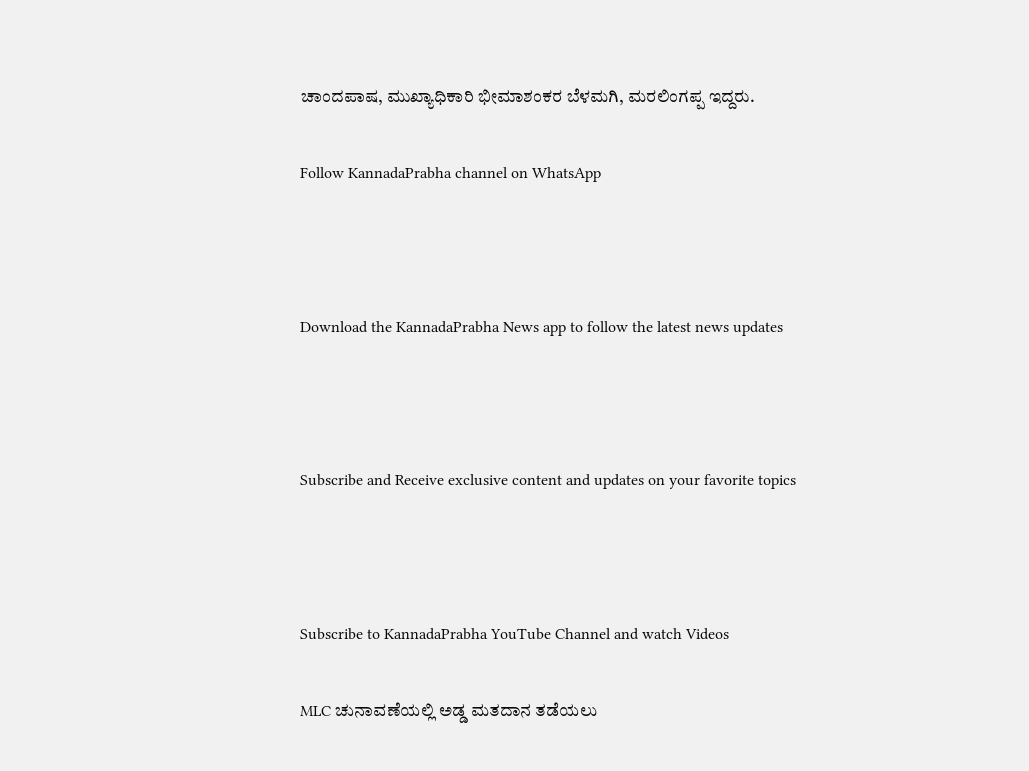ಚಾಂದಪಾಷ, ಮುಖ್ಯಾಧಿಕಾರಿ ಭೀಮಾಶಂಕರ ಬೆಳಮಗಿ, ಮರಲಿಂಗಪ್ಪ ಇದ್ದರು.

Follow KannadaPrabha channel on WhatsApp



Download the KannadaPrabha News app to follow the latest news updates



Subscribe and Receive exclusive content and updates on your favorite topics



Subscribe to KannadaPrabha YouTube Channel and watch Videos

MLC ಚುನಾವಣೆಯಲ್ಲಿ ಅಡ್ಡ ಮತದಾನ ತಡೆಯಲು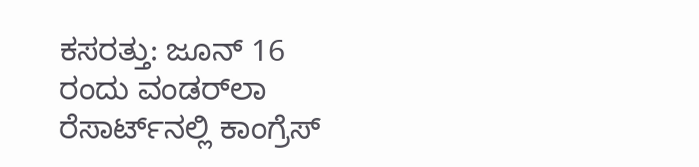ಕಸರತ್ತು: ಜೂನ್ 16 ರಂದು ವಂಡರ್‌ಲಾ ರೆಸಾರ್ಟ್‌ನಲ್ಲಿ ಕಾಂಗ್ರೆಸ್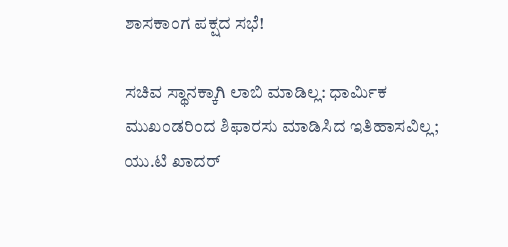ಶಾಸಕಾಂಗ ಪಕ್ಷದ ಸಭೆ!

ಸಚಿವ ಸ್ಥಾನಕ್ಕಾಗಿ ಲಾಬಿ ಮಾಡಿಲ್ಲ: ಧಾರ್ಮಿಕ ಮುಖಂಡರಿಂದ ಶಿಫಾರಸು ಮಾಡಿಸಿದ ಇತಿಹಾಸವಿಲ್ಲ; ಯು.ಟಿ ಖಾದರ್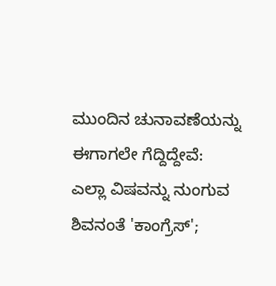ಮುಂದಿನ ಚುನಾವಣೆಯನ್ನು ಈಗಾಗಲೇ ಗೆದ್ದಿದ್ದೇವೆ: ಎಲ್ಲಾ ವಿಷವನ್ನು ನುಂಗುವ ಶಿವನಂತೆ 'ಕಾಂಗ್ರೆಸ್';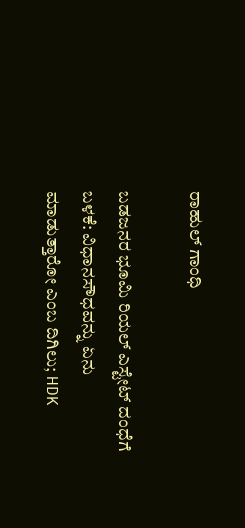ರಾಹುಲ್‌ ಗಾಂಧಿ

ಬಡಜನರ ಭೂಮಿ ರಿಯಲ್ ಎಸ್ಟೇಟ್ ದಂಧೆಗೆ ಬಳಕೆ: ವಿಧಾನಸೌಧವನ್ನು ಏನು ಮಾಡುತ್ತಾರೋ ಎಂಬ ದಿಗಿಲು; HDK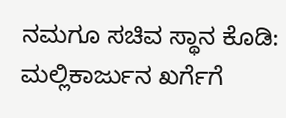ನಮಗೂ ಸಚಿವ ಸ್ಥಾನ ಕೊಡಿ: ಮಲ್ಲಿಕಾರ್ಜುನ ಖರ್ಗೆಗೆ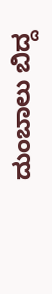ದುಂಬಾಲು ಬಿದ್ದ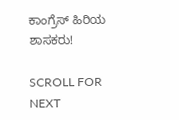ಕಾಂಗ್ರೆಸ್ ಹಿರಿಯ ಶಾಸಕರು!

SCROLL FOR NEXT